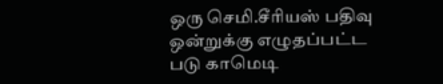ஒரு செமி.சீரியஸ் பதிவு ஒன்றுக்கு எழுதப்பட்ட படு காமெடி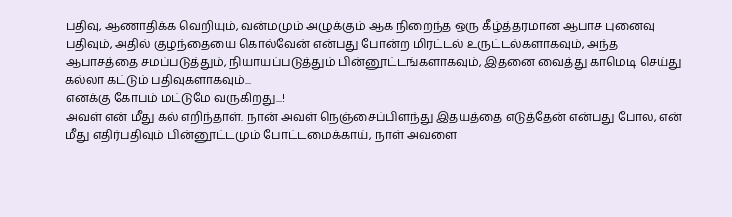பதிவு, ஆணாதிக்க வெறியும், வன்மமும் அழுக்கும் ஆக நிறைந்த ஒரு கீழ்த்தரமான ஆபாச புனைவு பதிவும், அதில் குழந்தையை கொல்வேன் என்பது போன்ற மிரட்டல் உருட்டல்களாகவும், அந்த ஆபாசத்தை சமப்படுத்தும், நியாயப்படுத்தும் பின்னூட்டங்களாகவும், இதனை வைத்து காமெடி செய்து கல்லா கட்டும் பதிவுகளாகவும்...
எனக்கு கோபம் மட்டுமே வருகிறது...!
அவள் என் மீது கல் எறிந்தாள். நான் அவள் நெஞ்சைப்பிளந்து இதயத்தை எடுத்தேன் என்பது போல, என் மீது எதிர்பதிவும் பின்னூட்டமும் போட்டமைக்காய், நாள் அவளை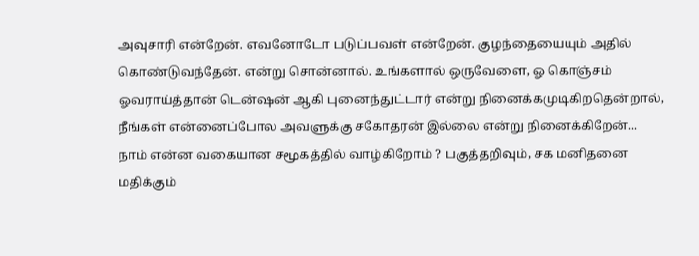அவுசாரி என்றேன். எவனோடோ படுப்பவள் என்றேன். குழந்தையையும் அதில் கொண்டுவந்தேன். என்று சொன்னால். உங்களால் ஒருவேளை, ஓ கொஞ்சம் ஓவராய்த்தான் டென்ஷன் ஆகி புனைந்துட்டார் என்று நினைக்கமுடிகிறதென்றால், நீங்கள் என்னைப்போல அவளுக்கு சகோதரன் இல்லை என்று நினைக்கிறேன்...
நாம் என்ன வகையான சமூகத்தில் வாழ்கிறோம் ? பகுத்தறிவும், சக மனிதனை மதிக்கும்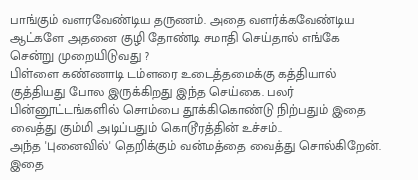பாங்கும் வளரவேண்டிய தருணம். அதை வளர்க்கவேண்டிய ஆட்களே அதனை குழி தோண்டி சமாதி செய்தால் எங்கே சென்று முறையிடுவது ?
பிள்ளை கண்ணாடி டம்ளரை உடைத்தமைக்கு கத்தியால் குத்தியது போல இருக்கிறது இந்த செய்கை. பலர் பின்னூட்டங்களில் சொம்பை தூக்கிகொண்டு நிற்பதும் இதை வைத்து கும்மி அடிப்பதும் கொடூரத்தின் உச்சம்..
அந்த 'புனைவில்' தெறிக்கும் வன்மத்தை வைத்து சொல்கிறேன். இதை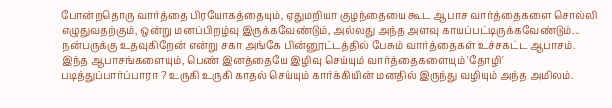போன்றதொரு வார்த்தை பிரயோகத்தையும், ஏதுமறியா குழந்தையை கூட ஆபாச வார்த்தைகளை சொல்லி எழுதுவதற்கும், ஒன்று மனப்பிறழ்வு இருக்கவேண்டும், அல்லது அந்த அளவு காயப்பட்டிருக்கவேண்டும்...
நன்பருக்கு உதவுகிறேன் என்று சகா அங்கே பின்னூட்டத்தில் பேசும் வார்த்தைகள் உச்சகட்ட ஆபாசம். இந்த ஆபாசங்களையும், பெண் இனத்தையே இழிவு செய்யும் வார்த்தைகளையும் 'தோழி' படித்துப்பார்ப்பாரா ? உருகி உருகி காதல் செய்யும் கார்க்கியின் மனதில் இருந்து வழியும் அந்த அமிலம்.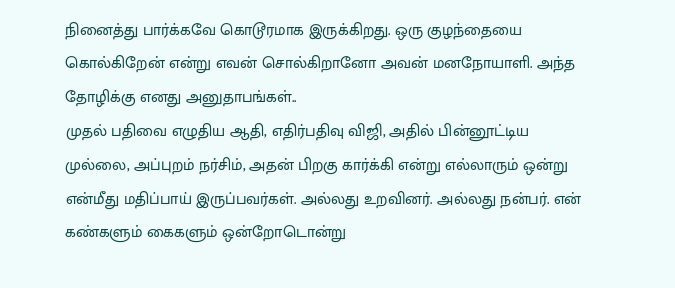நினைத்து பார்க்கவே கொடூரமாக இருக்கிறது. ஒரு குழந்தையை கொல்கிறேன் என்று எவன் சொல்கிறானோ அவன் மனநோயாளி. அந்த தோழிக்கு எனது அனுதாபங்கள்..
முதல் பதிவை எழுதிய ஆதி, எதிர்பதிவு விஜி, அதில் பின்னூட்டிய முல்லை, அப்புறம் நர்சிம், அதன் பிறகு கார்க்கி என்று எல்லாரும் ஒன்று என்மீது மதிப்பாய் இருப்பவர்கள். அல்லது உறவினர். அல்லது நன்பர். என் கண்களும் கைகளும் ஒன்றோடொன்று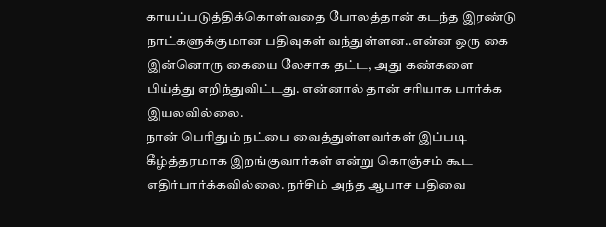காயப்படுத்திக்கொள்வதை போலத்தான் கடந்த இரண்டு நாட்களுக்குமான பதிவுகள் வந்துள்ளன..என்ன ஒரு கை இன்னொரு கையை லேசாக தட்ட, அது கண்களை பிய்த்து எறிந்துவிட்டது. என்னால் தான் சரியாக பார்க்க இயலவில்லை.
நான் பெரிதும் நட்பை வைத்துள்ளவர்கள் இப்படி கீழ்த்தரமாக இறங்குவார்கள் என்று கொஞ்சம் கூட எதிர்பார்க்கவில்லை. நர்சிம் அந்த ஆபாச பதிவை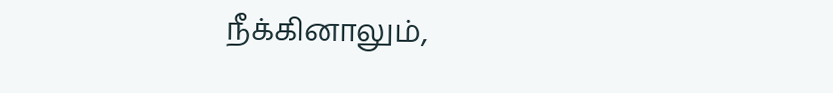நீக்கினாலும்,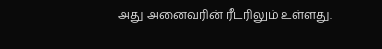அது அனைவரின் ரீடரிலும் உள்ளது.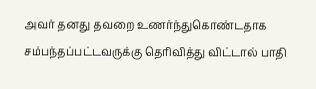அவர் தனது தவறை உணர்ந்துகொண்டதாக சம்பந்தப்பட்டவருக்கு தெரிவித்து விட்டால் பாதி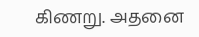கிணறு. அதனை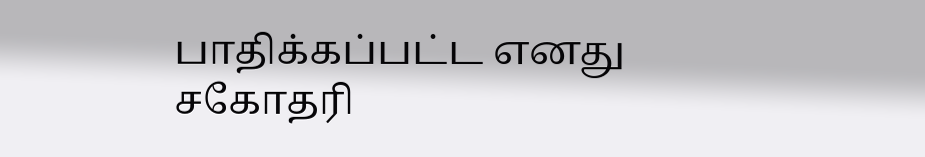பாதிக்கப்பட்ட எனது சகோதரி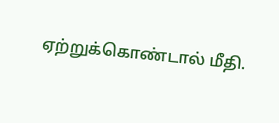ஏற்றுக்கொண்டால் மீதி.